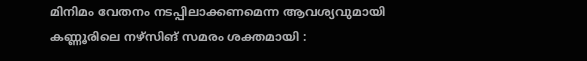മിനിമം വേതനം നടപ്പിലാക്കണമെന്ന ആവശ്യവുമായി കണ്ണൂരിലെ നഴ്‌സിങ് സമരം ശക്തമായി :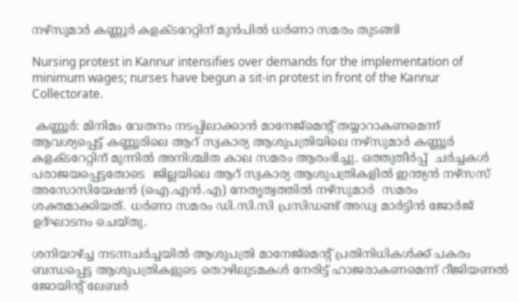നഴ്സുമാർ കണ്ണൂർ കളക്ടറേറ്റിന് മുൻപിൽ ധർണാ സമരം തുടങ്ങി

Nursing protest in Kannur intensifies over demands for the implementation of minimum wages; nurses have begun a sit-in protest in front of the Kannur Collectorate.

 കണ്ണൂർ: മിനിമം വേതനം നടപ്പിലാക്കാൻ മാനേജ്മെൻ്റ് തയ്യാറാകണമെന്ന് ആവശ്യപ്പെട്ട് കണ്ണൂരിലെ ആറ് സ്വകാര്യ ആശുപത്രിയിലെ നഴ്സുമാർ കണ്ണൂർ കളക്ടറേറ്റിന് മുന്നിൽ അനിശ്ചിത കാല സമരം ആരംഭിച്ചു. ഒത്തുതീർപ്പ്  ചർച്ചകൾ പരാജയപ്പെട്ടതോടെ  ജില്ലയിലെ ആറ് സ്വകാര്യ ആശുപത്രികളിൽ ഇന്ത്യൻ നഴ്‌സസ് അസോസിയേഷൻ (ഐ.എൻ.എ) നേതൃത്വത്തിൽ നഴ്സുമാർ  സമരം ശക്തമാക്കിയത്. ധർണാ സമരം ഡി.സി.സി പ്രസിഡണ്ട് അഡ്വ മാർട്ടിൻ ജോർജ് ഉദ്ഘാടനം ചെയ്തു.

ശനിയാഴ്ച്ച നടന്നചർച്ചയിൽ ആശുപത്രി മാനേജ്മെന്റ് പ്രതിനിധികൾക്ക് പകരം ബന്ധപ്പെട്ട ആശുപത്രികളുടെ തൊഴിലുടമകൾ നേരിട്ട് ഹാജരാകണമെന്ന് റീജിയണൽ ജോയിന്റ് ലേബർ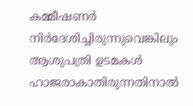കമ്മീഷണർ നിർദേശിച്ചിരുന്നുവെങ്കിലും ആശുപത്രി ഉടമകൾ ഹാജരാകാതിരുന്നതിനാൽ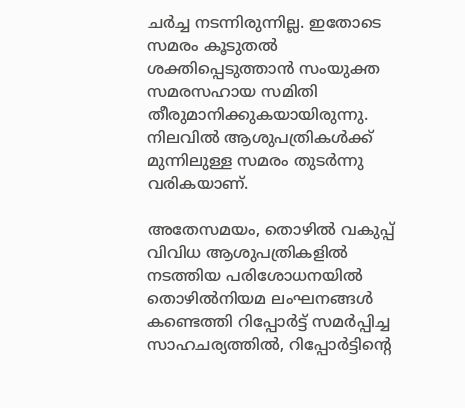ചർച്ച നടന്നിരുന്നില്ല. ഇതോടെ സമരം കൂടുതൽ ശക്തിപ്പെടുത്താൻ സംയുക്ത സമരസഹായ സമിതി തീരുമാനിക്കുകയായിരുന്നു. നിലവിൽ ആശുപത്രികൾക്ക് മുന്നിലുള്ള സമരം തുടർന്നു വരികയാണ്.

അതേസമയം, തൊഴിൽ വകുപ്പ് വിവിധ ആശുപത്രികളിൽ നടത്തിയ പരിശോധനയിൽ തൊഴിൽനിയമ ലംഘനങ്ങൾ കണ്ടെത്തി റിപ്പോർട്ട് സമർപ്പിച്ച സാഹചര്യത്തിൽ, റിപ്പോർട്ടിന്റെ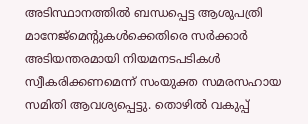അടിസ്ഥാനത്തിൽ ബന്ധപ്പെട്ട ആശുപത്രി മാനേജ്മെന്റുകൾക്കെതിരെ സർക്കാർ അടിയന്തരമായി നിയമനടപടികൾ സ്വീകരിക്കണമെന്ന് സംയുക്ത സമരസഹായ സമിതി ആവശ്യപ്പെട്ടു. തൊഴിൽ വകുപ്പ്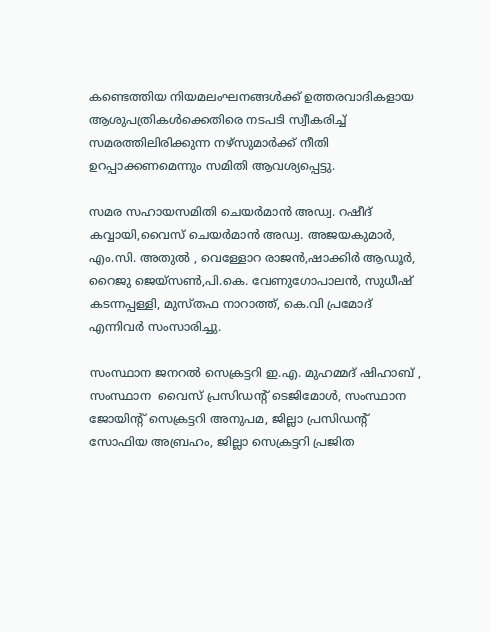കണ്ടെത്തിയ നിയമലംഘനങ്ങൾക്ക് ഉത്തരവാദികളായ ആശുപത്രികൾക്കെതിരെ നടപടി സ്വീകരിച്ച് സമരത്തിലിരിക്കുന്ന നഴ്‌സുമാർക്ക് നീതി ഉറപ്പാക്കണമെന്നും സമിതി ആവശ്യപ്പെട്ടു.

സമര സഹായസമിതി ചെയർമാൻ അഡ്വ. റഷീദ് കവ്വായി,വൈസ് ചെയർമാൻ അഡ്വ. അജയകുമാർ, എം.സി. അതുൽ , വെള്ളോറ രാജൻ,ഷാക്കിർ ആഡൂർ, റൈജു ജെയ്സൺ,പി.കെ. വേണുഗോപാലൻ, സുധീഷ് കടന്നപ്പള്ളി, മുസ്തഫ നാറാത്ത്, കെ.വി പ്രമോദ് എന്നിവർ സംസാരിച്ചു.

സംസ്ഥാന ജനറൽ സെക്രട്ടറി ഇ.എ. മുഹമ്മദ് ഷിഹാബ് , സംസ്ഥാന  വൈസ് പ്രസിഡന്റ്‌ ടെജിമോൾ, സംസ്ഥാന ജോയിന്റ് സെക്രട്ടറി അനുപമ, ജില്ലാ പ്രസിഡന്റ്‌ സോഫിയ അബ്രഹം, ജില്ലാ സെക്രട്ടറി പ്രജിത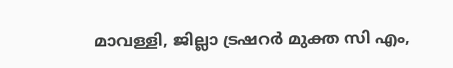മാവള്ളി, ജില്ലാ ട്രഷറർ മുക്ത സി എം,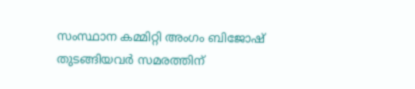സംസ്ഥാന കമ്മിറ്റി അംഗം ബിജോഷ്    തുടങ്ങിയവർ സമരത്തിന്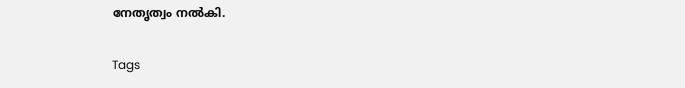നേതൃത്വം നൽകി.

Tags